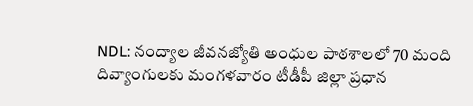NDL: నంద్యాల జీవనజ్యోతి అంధుల పాఠశాలలో 70 మంది దివ్యాంగులకు మంగళవారం టీడీపీ జిల్లా ప్రధాన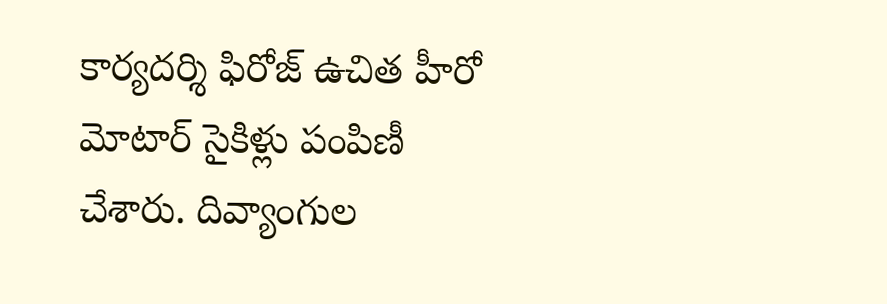కార్యదర్శి ఫిరోజ్ ఉచిత హీరో మోటార్ సైకిళ్లు పంపిణీ చేశారు. దివ్యాంగుల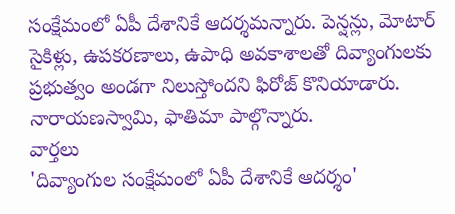సంక్షేమంలో ఏపీ దేశానికే ఆదర్శమన్నారు. పెన్షన్లు, మోటార్ సైకిళ్లు, ఉపకరణాలు, ఉపాధి అవకాశాలతో దివ్యాంగులకు ప్రభుత్వం అండగా నిలుస్తోందని ఫిరోజ్ కొనియాడారు. నారాయణస్వామి, ఫాతిమా పాల్గొన్నారు.
వార్తలు
'దివ్యాంగుల సంక్షేమంలో ఏపీ దేశానికే ఆదర్శం'